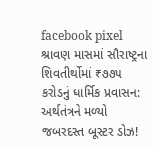facebook pixel
શ્રાવણ માસમાં સૌરાષ્ટ્રના શિવતીર્થોમાં ₹૭૭૫ કરોડનું ધાર્મિક પ્રવાસન: અર્થતંત્રને મળ્યો જબરદસ્ત બૂસ્ટર ડોઝ!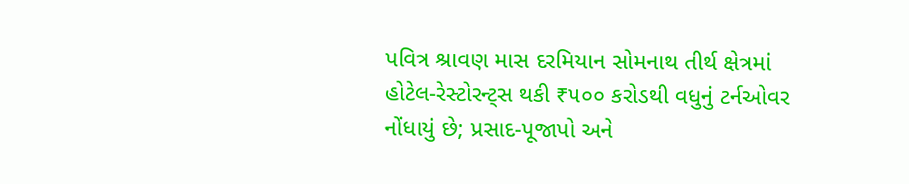પવિત્ર શ્રાવણ માસ દરમિયાન સોમનાથ તીર્થ ક્ષેત્રમાં હોટેલ-રેસ્ટોરન્ટ્સ થકી ₹૫૦૦ કરોડથી વધુનું ટર્નઓવર નોંધાયું છે; પ્રસાદ-પૂજાપો અને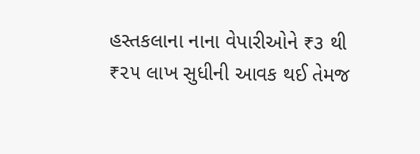હસ્તકલાના નાના વેપારીઓને ₹૩ થી ₹૨૫ લાખ સુધીની આવક થઈ તેમજ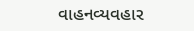વાહનવ્યવહાર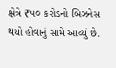ક્ષેત્રે ₹૫૦ કરોડનો બિઝનેસ થયો હોવાનું સામે આવ્યું છે.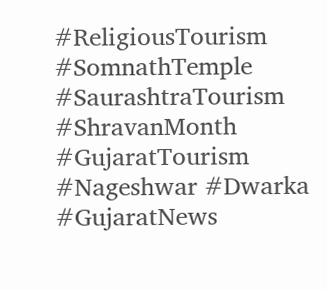#ReligiousTourism #SomnathTemple #SaurashtraTourism #ShravanMonth #GujaratTourism #Nageshwar #Dwarka #GujaratNews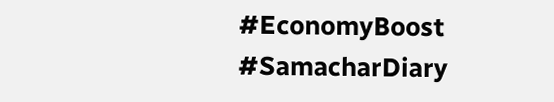#EconomyBoost #SamacharDiary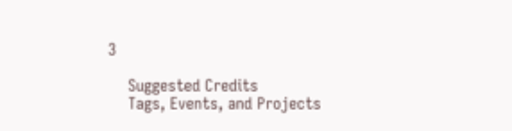3

    Suggested Credits
    Tags, Events, and Projects